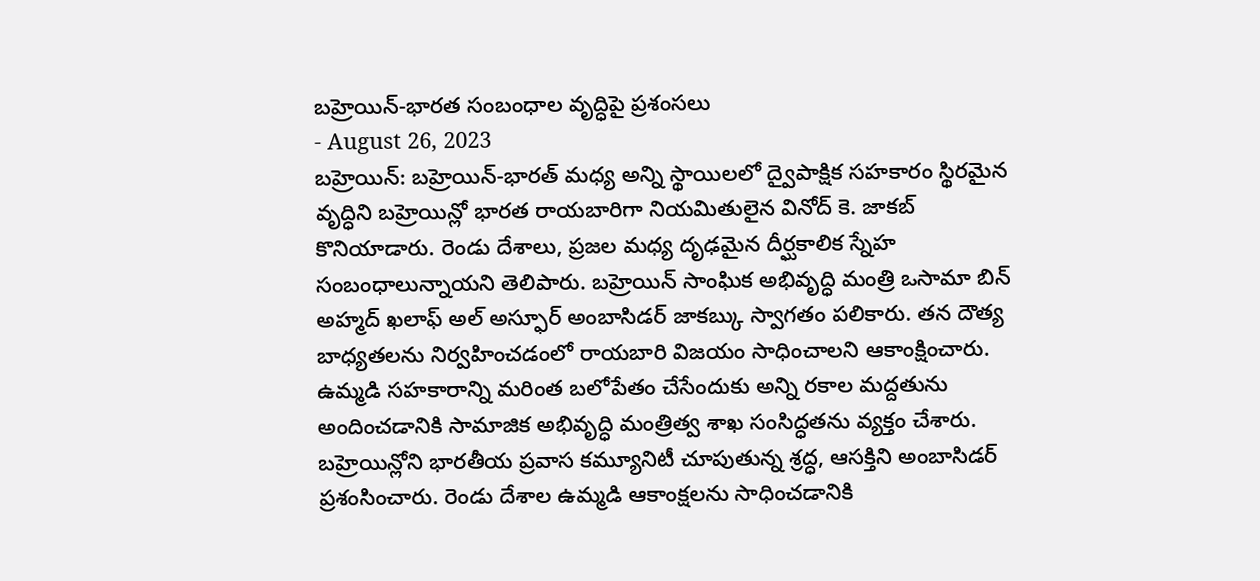బహ్రెయిన్-భారత సంబంధాల వృద్ధిపై ప్రశంసలు
- August 26, 2023
బహ్రెయిన్: బహ్రెయిన్-భారత్ మధ్య అన్ని స్థాయిలలో ద్వైపాక్షిక సహకారం స్థిరమైన వృద్ధిని బహ్రెయిన్లో భారత రాయబారిగా నియమితులైన వినోద్ కె. జాకబ్ కొనియాడారు. రెండు దేశాలు, ప్రజల మధ్య దృఢమైన దీర్ఘకాలిక స్నేహ సంబంధాలున్నాయని తెలిపారు. బహ్రెయిన్ సాంఘిక అభివృద్ధి మంత్రి ఒసామా బిన్ అహ్మద్ ఖలాఫ్ అల్ అస్ఫూర్ అంబాసిడర్ జాకబ్కు స్వాగతం పలికారు. తన దౌత్య బాధ్యతలను నిర్వహించడంలో రాయబారి విజయం సాధించాలని ఆకాంక్షించారు. ఉమ్మడి సహకారాన్ని మరింత బలోపేతం చేసేందుకు అన్ని రకాల మద్దతును అందించడానికి సామాజిక అభివృద్ధి మంత్రిత్వ శాఖ సంసిద్ధతను వ్యక్తం చేశారు. బహ్రెయిన్లోని భారతీయ ప్రవాస కమ్యూనిటీ చూపుతున్న శ్రద్ధ, ఆసక్తిని అంబాసిడర్ ప్రశంసించారు. రెండు దేశాల ఉమ్మడి ఆకాంక్షలను సాధించడానికి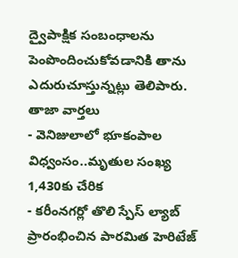ద్వైపాక్షిక సంబంధాలను పెంపొందించుకోవడానికి తాను ఎదురుచూస్తున్నట్లు తెలిపారు.
తాజా వార్తలు
- వెనిజులాలో భూకంపాల విధ్వంసం..మృతుల సంఖ్య 1,430కు చేరిక
- కరీంనగర్లో తొలి స్పేస్ ల్యాబ్ ప్రారంభించిన పారమిత హెరిటేజ్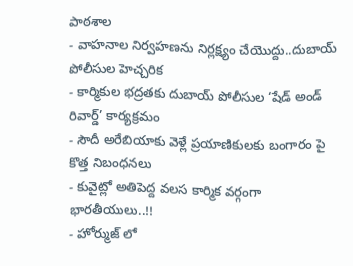పాఠశాల
- వాహనాల నిర్వహణను నిర్లక్ష్యం చేయొద్దు..దుబాయ్ పోలీసుల హెచ్చరిక
- కార్మికుల భద్రతకు దుబాయ్ పోలీసుల ‘షేడ్ అండ్ రివార్డ్’ కార్యక్రమం
- సౌదీ అరేబియాకు వెళ్లే ప్రయాణికులకు బంగారం పై కొత్త నిబంధనలు
- కువైట్లో అతిపెద్ద వలస కార్మిక వర్గంగా భారతీయులు..!!
- హోర్ముజ్ లో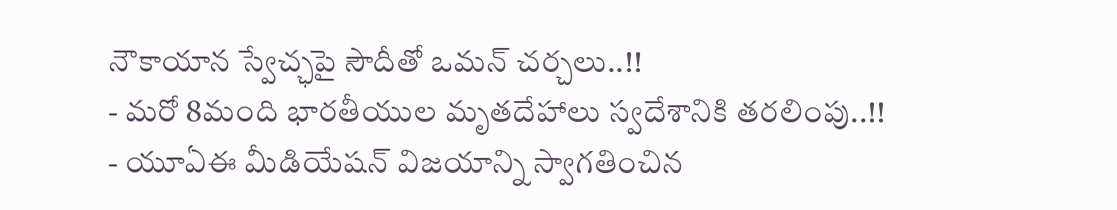నౌకాయాన స్వేచ్ఛపై సౌదీతో ఒమన్ చర్చలు..!!
- మరో 8మంది భారతీయుల మృతదేహాలు స్వదేశానికి తరలింపు..!!
- యూఏఈ మీడియేషన్ విజయాన్ని స్వాగతించిన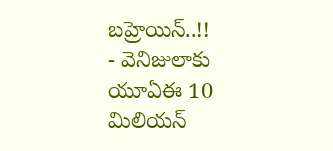బహ్రెయిన్..!!
- వెనిజులాకు యూఏఈ 10 మిలియన్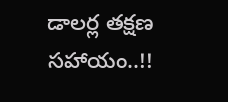డాలర్ల తక్షణ సహాయం..!!